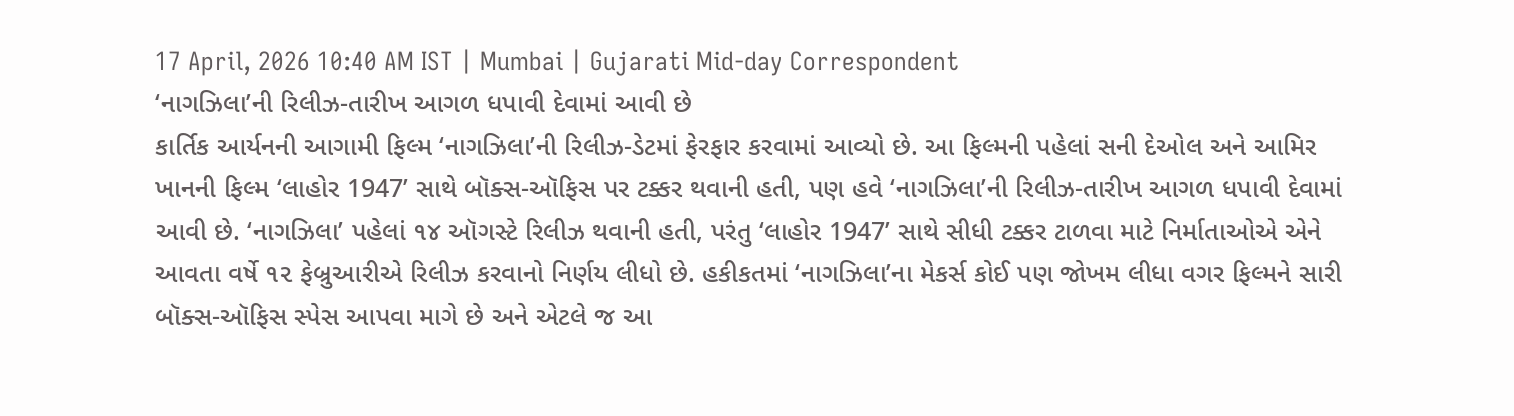17 April, 2026 10:40 AM IST | Mumbai | Gujarati Mid-day Correspondent
‘નાગઝિલા’ની રિલીઝ-તારીખ આગળ ધપાવી દેવામાં આવી છે
કાર્તિક આર્યનની આગામી ફિલ્મ ‘નાગઝિલા’ની રિલીઝ-ડેટમાં ફેરફાર કરવામાં આવ્યો છે. આ ફિલ્મની પહેલાં સની દેઓલ અને આમિર ખાનની ફિલ્મ ‘લાહોર 1947’ સાથે બૉક્સ-ઑફિસ પર ટક્કર થવાની હતી, પણ હવે ‘નાગઝિલા’ની રિલીઝ-તારીખ આગળ ધપાવી દેવામાં આવી છે. ‘નાગઝિલા’ પહેલાં ૧૪ ઑગસ્ટે રિલીઝ થવાની હતી, પરંતુ ‘લાહોર 1947’ સાથે સીધી ટક્કર ટાળવા માટે નિર્માતાઓએ એને આવતા વર્ષે ૧૨ ફેબ્રુઆરીએ રિલીઝ કરવાનો નિર્ણય લીધો છે. હકીકતમાં ‘નાગઝિલા’ના મેકર્સ કોઈ પણ જોખમ લીધા વગર ફિલ્મને સારી બૉક્સ-ઑફિસ સ્પેસ આપવા માગે છે અને એટલે જ આ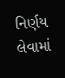નિર્ણય લેવામાં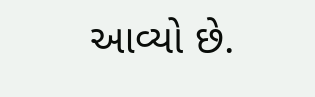આવ્યો છે.